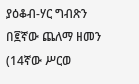ያዕቆብ-ሃር ግብጽን በ፪ኛው ጨለማ ዘመን (14ኛው ሥርወ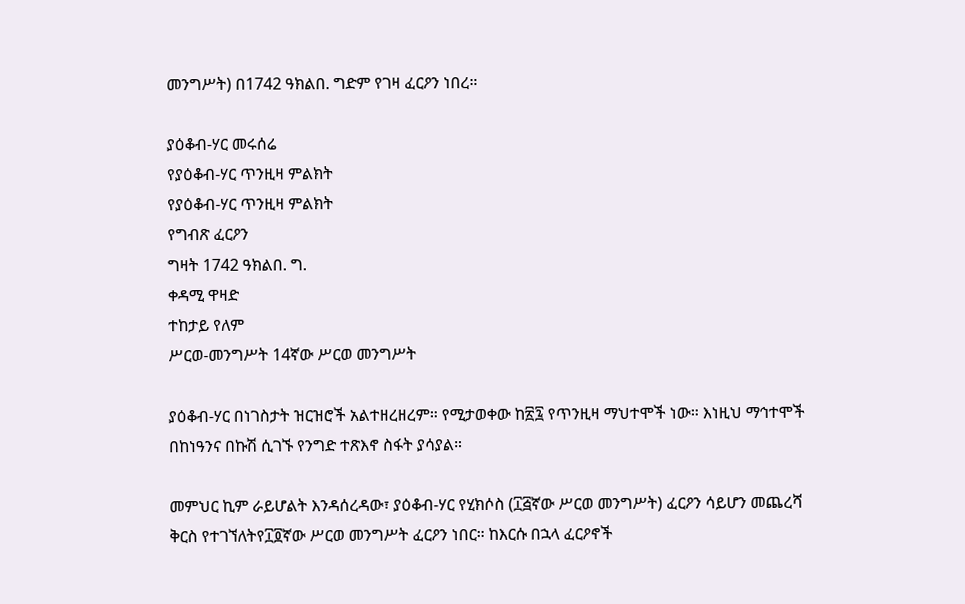መንግሥት) በ1742 ዓክልበ. ግድም የገዛ ፈርዖን ነበረ።

ያዕቆብ-ሃር መሩሰሬ
የያዕቆብ-ሃር ጥንዚዛ ምልክት
የያዕቆብ-ሃር ጥንዚዛ ምልክት
የግብጽ ፈርዖን
ግዛት 1742 ዓክልበ. ግ.
ቀዳሚ ዋዛድ
ተከታይ የለም
ሥርወ-መንግሥት 14ኛው ሥርወ መንግሥት

ያዕቆብ-ሃር በነገስታት ዝርዝሮች አልተዘረዘረም። የሚታወቀው ከ፳፯ የጥንዚዛ ማህተሞች ነው። እነዚህ ማኅተሞች በከነዓንና በኩሽ ሲገኙ የንግድ ተጽእኖ ስፋት ያሳያል።

መምህር ኪም ራይሆልት እንዳሰረዳው፣ ያዕቆብ-ሃር የሂክሶስ (፲፭ኛው ሥርወ መንግሥት) ፈርዖን ሳይሆን መጨረሻ ቅርስ የተገኘለትየ፲፬ኛው ሥርወ መንግሥት ፈርዖን ነበር። ከእርሱ በኋላ ፈርዖኖች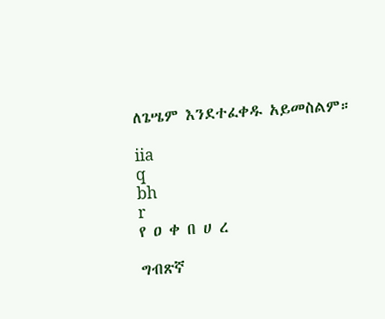ለጌሤም እንደተፈቀዱ አይመስልም።

iia
q
bh
r
የ ዐ ቀ በ ሀ ረ

ግብጽኛ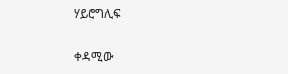ሃይሮግሊፍ

ቀዳሚው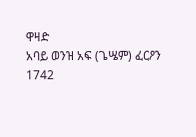ዋዛድ
አባይ ወንዝ አፍ (ጌሤም) ፈርዖን
1742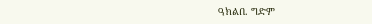ዓክልበ. ግድም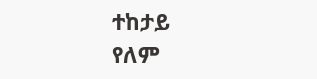ተከታይ
የለም